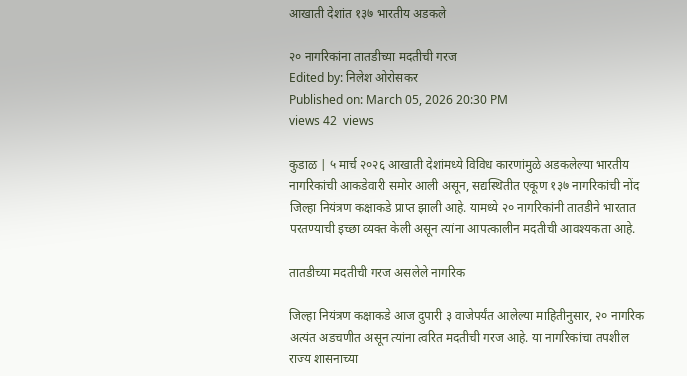आखाती देशांत १३७ भारतीय अडकले

२० नागरिकांना तातडीच्या मदतीची गरज
Edited by: निलेश ओरोसकर
Published on: March 05, 2026 20:30 PM
views 42  views

कुडाळ | ५ मार्च २०२६ आखाती देशांमध्ये विविध कारणांमुळे अडकलेल्या भारतीय नागरिकांची आकडेवारी समोर आली असून, सद्यस्थितीत एकूण १३७ नागरिकांची नोंद जिल्हा नियंत्रण कक्षाकडे प्राप्त झाली आहे. यामध्ये २० नागरिकांनी तातडीने भारतात परतण्याची इच्छा व्यक्त केली असून त्यांना आपत्कालीन मदतीची आवश्यकता आहे.

तातडीच्या मदतीची गरज असलेले नागरिक

जिल्हा नियंत्रण कक्षाकडे आज दुपारी ३ वाजेपर्यंत आलेल्या माहितीनुसार, २० नागरिक अत्यंत अडचणीत असून त्यांना त्वरित मदतीची गरज आहे. या नागरिकांचा तपशील राज्य शासनाच्या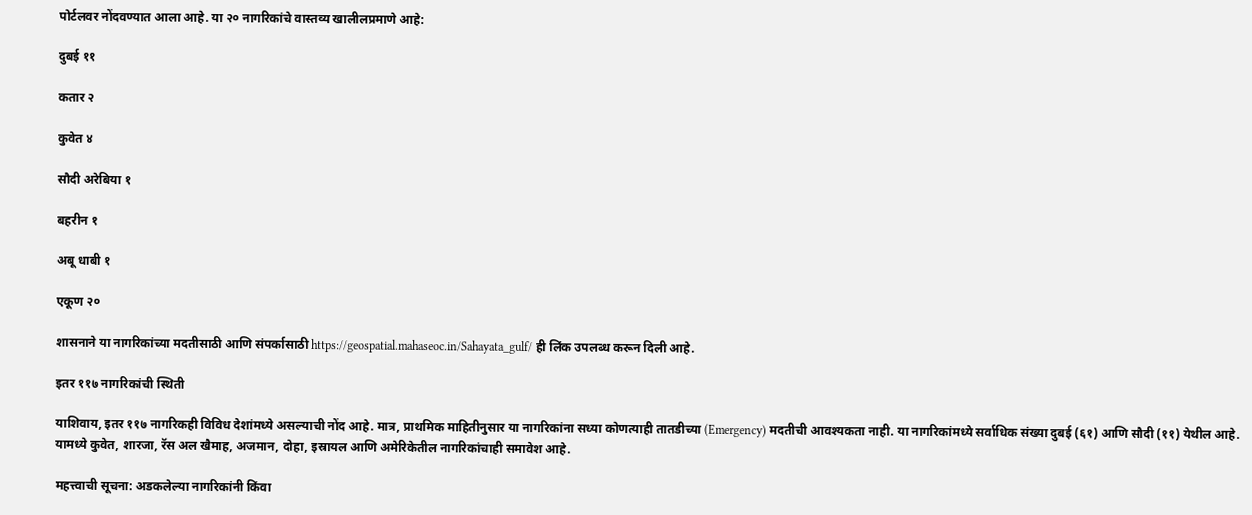पोर्टलवर नोंदवण्यात आला आहे. या २० नागरिकांचे वास्तव्य खालीलप्रमाणे आहे:

दुबई ११

कतार २

कुवेत ४

सौदी अरेबिया १

बहरीन १

अबू धाबी १

एकूण २०

शासनाने या नागरिकांच्या मदतीसाठी आणि संपर्कासाठी https://geospatial.mahaseoc.in/Sahayata_gulf/ ही लिंक उपलब्ध करून दिली आहे.

इतर ११७ नागरिकांची स्थिती

याशिवाय, इतर ११७ नागरिकही विविध देशांमध्ये असल्याची नोंद आहे. मात्र, प्राथमिक माहितीनुसार या नागरिकांना सध्या कोणत्याही तातडीच्या (Emergency) मदतीची आवश्यकता नाही. या नागरिकांमध्ये सर्वाधिक संख्या दुबई (६१) आणि सौदी (११) येथील आहे. यामध्ये कुवेत, शारजा, रॅस अल खैमाह, अजमान, दोहा, इस्रायल आणि अमेरिकेतील नागरिकांचाही समावेश आहे.

महत्त्वाची सूचना: अडकलेल्या नागरिकांनी किंवा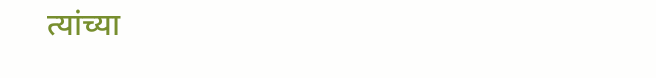त्यांच्या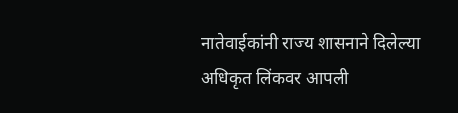नातेवाईकांनी राज्य शासनाने दिलेल्या अधिकृत लिंकवर आपली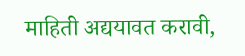माहिती अद्ययावत करावी,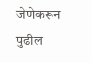जेणेकरून पुढील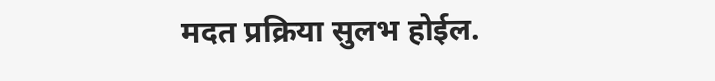मदत प्रक्रिया सुलभ होईल.